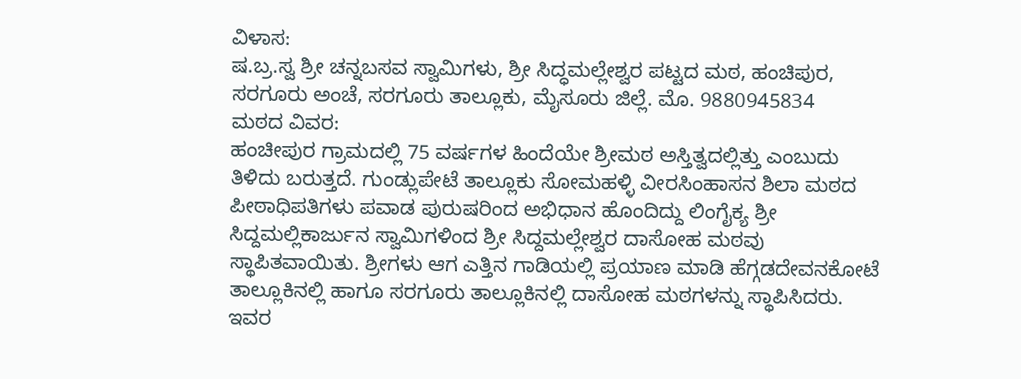ವಿಳಾಸ:
ಷ.ಬ್ರ.ಸ್ವ ಶ್ರೀ ಚನ್ನಬಸವ ಸ್ವಾಮಿಗಳು, ಶ್ರೀ ಸಿದ್ಧಮಲ್ಲೇಶ್ವರ ಪಟ್ಟದ ಮಠ, ಹಂಚಿಪುರ, ಸರಗೂರು ಅಂಚೆ, ಸರಗೂರು ತಾಲ್ಲೂಕು, ಮೈಸೂರು ಜಿಲ್ಲೆ. ಮೊ. 9880945834
ಮಠದ ವಿವರ:
ಹಂಚೀಪುರ ಗ್ರಾಮದಲ್ಲಿ 75 ವರ್ಷಗಳ ಹಿಂದೆಯೇ ಶ್ರೀಮಠ ಅಸ್ತಿತ್ವದಲ್ಲಿತ್ತು ಎಂಬುದು ತಿಳಿದು ಬರುತ್ತದೆ. ಗುಂಡ್ಲುಪೇಟೆ ತಾಲ್ಲೂಕು ಸೋಮಹಳ್ಳಿ ವೀರಸಿಂಹಾಸನ ಶಿಲಾ ಮಠದ ಪೀಠಾಧಿಪತಿಗಳು ಪವಾಡ ಪುರುಷರಿಂದ ಅಭಿಧಾನ ಹೊಂದಿದ್ದು ಲಿಂಗೈಕ್ಯ ಶ್ರೀ ಸಿದ್ದಮಲ್ಲಿಕಾರ್ಜುನ ಸ್ವಾಮಿಗಳಿಂದ ಶ್ರೀ ಸಿದ್ದಮಲ್ಲೇಶ್ವರ ದಾಸೋಹ ಮಠವು ಸ್ಥಾಪಿತವಾಯಿತು. ಶ್ರೀಗಳು ಆಗ ಎತ್ತಿನ ಗಾಡಿಯಲ್ಲಿ ಪ್ರಯಾಣ ಮಾಡಿ ಹೆಗ್ಗಡದೇವನಕೋಟೆ ತಾಲ್ಲೂಕಿನಲ್ಲಿ ಹಾಗೂ ಸರಗೂರು ತಾಲ್ಲೂಕಿನಲ್ಲಿ ದಾಸೋಹ ಮಠಗಳನ್ನು ಸ್ಥಾಪಿಸಿದರು. ಇವರ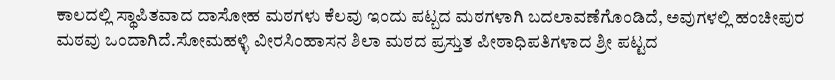ಕಾಲದಲ್ಲಿ ಸ್ಥಾಪಿತವಾದ ದಾಸೋಹ ಮಠಗಳು ಕೆಲವು ಇಂದು ಪಟ್ಬದ ಮಠಗಳಾಗಿ ಬದಲಾವಣೆಗೊಂಡಿದೆ, ಅವುಗಳಲ್ಲಿ ಹಂಚೀಪುರ ಮಠವು ಒಂದಾಗಿದೆ.ಸೋಮಹಳ್ಳಿ ವೀರಸಿಂಹಾಸನ ಶಿಲಾ ಮಠದ ಪ್ರಸ್ತುತ ಪೀಠಾಧಿಪತಿಗಳಾದ ಶ್ರೀ ಪಟ್ಟದ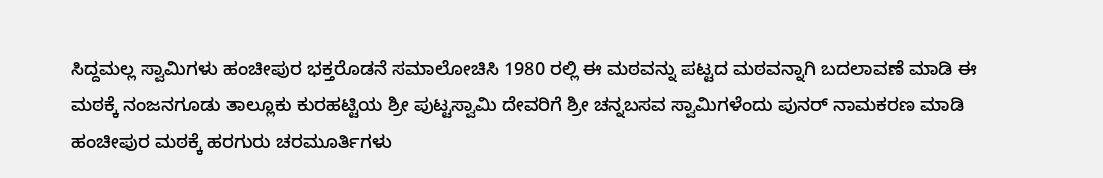ಸಿದ್ದಮಲ್ಲ ಸ್ವಾಮಿಗಳು ಹಂಚೀಪುರ ಭಕ್ತರೊಡನೆ ಸಮಾಲೋಚಿಸಿ 1980 ರಲ್ಲಿ ಈ ಮಠವನ್ನು ಪಟ್ಟದ ಮಠವನ್ನಾಗಿ ಬದಲಾವಣೆ ಮಾಡಿ ಈ ಮಠಕ್ಕೆ ನಂಜನಗೂಡು ತಾಲ್ಲೂಕು ಕುರಹಟ್ಟಿಯ ಶ್ರೀ ಪುಟ್ಟಸ್ವಾಮಿ ದೇವರಿಗೆ ಶ್ರೀ ಚನ್ನಬಸವ ಸ್ವಾಮಿಗಳೆಂದು ಪುನರ್ ನಾಮಕರಣ ಮಾಡಿ ಹಂಚೀಪುರ ಮಠಕ್ಕೆ ಹರಗುರು ಚರಮೂರ್ತಿಗಳು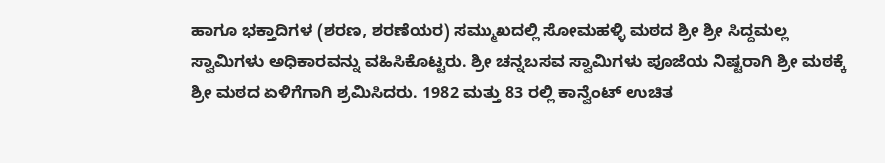ಹಾಗೂ ಭಕ್ತಾದಿಗಳ (ಶರಣ, ಶರಣೆಯರ) ಸಮ್ಮುಖದಲ್ಲಿ ಸೋಮಹಳ್ಳಿ ಮಠದ ಶ್ರೀ ಶ್ರೀ ಸಿದ್ದಮಲ್ಲ ಸ್ವಾಮಿಗಳು ಅಧಿಕಾರವನ್ನು ವಹಿಸಿಕೊಟ್ಟರು. ಶ್ರೀ ಚನ್ನಬಸವ ಸ್ವಾಮಿಗಳು ಪೂಜೆಯ ನಿಷ್ಟರಾಗಿ ಶ್ರೀ ಮಠಕ್ಕೆ ಶ್ರೀ ಮಠದ ಏಳಿಗೆಗಾಗಿ ಶ್ರಮಿಸಿದರು. 1982 ಮತ್ತು 83 ರಲ್ಲಿ ಕಾನ್ವೆಂಟ್ ಉಚಿತ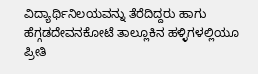ವಿದ್ಯಾರ್ಥಿನಿಲಯವನ್ನು ತೆರೆದಿದ್ದರು ಹಾಗು ಹೆಗ್ಗಡದೇವನಕೋಟೆ ತಾಲ್ಲೂಕಿನ ಹಳ್ಳಿಗಳಲ್ಲಿಯೂ ಪ್ರೀತಿ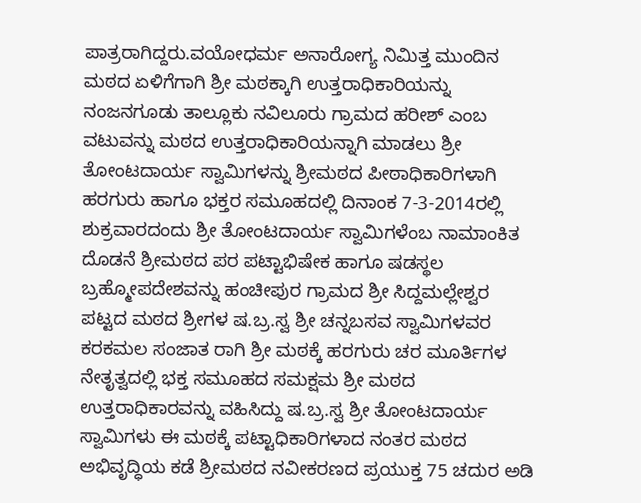ಪಾತ್ರರಾಗಿದ್ದರು.ವಯೋಧರ್ಮ ಅನಾರೋಗ್ಯ ನಿಮಿತ್ತ ಮುಂದಿನ ಮಠದ ಏಳಿಗೆಗಾಗಿ ಶ್ರೀ ಮಠಕ್ಕಾಗಿ ಉತ್ತರಾಧಿಕಾರಿಯನ್ನು ನಂಜನಗೂಡು ತಾಲ್ಲೂಕು ನವಿಲೂರು ಗ್ರಾಮದ ಹರೀಶ್ ಎಂಬ ವಟುವನ್ನು ಮಠದ ಉತ್ತರಾಧಿಕಾರಿಯನ್ನಾಗಿ ಮಾಡಲು ಶ್ರೀ ತೋಂಟದಾರ್ಯ ಸ್ವಾಮಿಗಳನ್ನು ಶ್ರೀಮಠದ ಪೀಠಾಧಿಕಾರಿಗಳಾಗಿ ಹರಗುರು ಹಾಗೂ ಭಕ್ತರ ಸಮೂಹದಲ್ಲಿ ದಿನಾಂಕ 7-3-2014ರಲ್ಲಿ ಶುಕ್ರವಾರದಂದು ಶ್ರೀ ತೋಂಟದಾರ್ಯ ಸ್ವಾಮಿಗಳೆಂಬ ನಾಮಾಂಕಿತ ದೊಡನೆ ಶ್ರೀಮಠದ ಪರ ಪಟ್ಟಾಭಿಷೇಕ ಹಾಗೂ ಷಡಸ್ಥಲ ಬ್ರಹ್ಮೋಪದೇಶವನ್ನು ಹಂಚೀಪುರ ಗ್ರಾಮದ ಶ್ರೀ ಸಿದ್ದಮಲ್ಲೇಶ್ವರ ಪಟ್ಟದ ಮಠದ ಶ್ರೀಗಳ ಷ.ಬ್ರ.ಸ್ವ ಶ್ರೀ ಚನ್ನಬಸವ ಸ್ವಾಮಿಗಳವರ ಕರಕಮಲ ಸಂಜಾತ ರಾಗಿ ಶ್ರೀ ಮಠಕ್ಕೆ ಹರಗುರು ಚರ ಮೂರ್ತಿಗಳ ನೇತೃತ್ವದಲ್ಲಿ ಭಕ್ತ ಸಮೂಹದ ಸಮಕ್ಷಮ ಶ್ರೀ ಮಠದ ಉತ್ತರಾಧಿಕಾರವನ್ನು ವಹಿಸಿದ್ದು ಷ.ಬ್ರ.ಸ್ವ ಶ್ರೀ ತೋಂಟದಾರ್ಯ ಸ್ವಾಮಿಗಳು ಈ ಮಠಕ್ಕೆ ಪಟ್ಟಾಧಿಕಾರಿಗಳಾದ ನಂತರ ಮಠದ ಅಭಿವೃದ್ಧಿಯ ಕಡೆ ಶ್ರೀಮಠದ ನವೀಕರಣದ ಪ್ರಯುಕ್ತ 75 ಚದುರ ಅಡಿ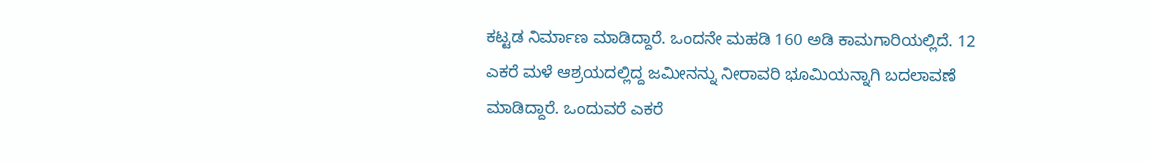ಕಟ್ಟಡ ನಿರ್ಮಾಣ ಮಾಡಿದ್ದಾರೆ. ಒಂದನೇ ಮಹಡಿ 160 ಅಡಿ ಕಾಮಗಾರಿಯಲ್ಲಿದೆ. 12 ಎಕರೆ ಮಳೆ ಆಶ್ರಯದಲ್ಲಿದ್ದ ಜಮೀನನ್ನು ನೀರಾವರಿ ಭೂಮಿಯನ್ನಾಗಿ ಬದಲಾವಣೆ ಮಾಡಿದ್ದಾರೆ. ಒಂದುವರೆ ಎಕರೆ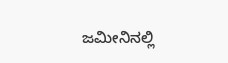ಜಮೀನಿನಲ್ಲಿ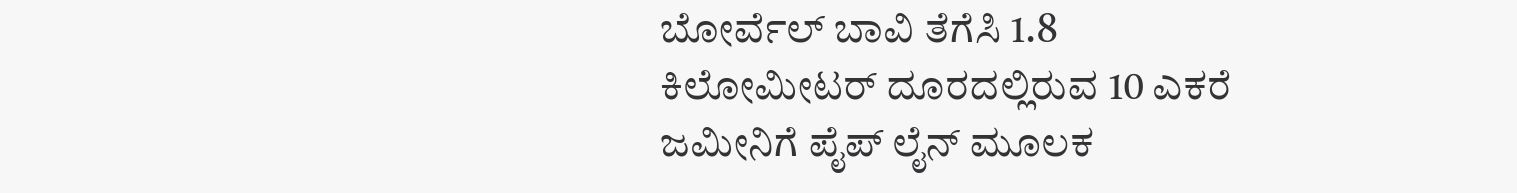ಬೋರ್ವೆಲ್ ಬಾವಿ ತೆಗೆಸಿ 1.8 ಕಿಲೋಮೀಟರ್ ದೂರದಲ್ಲಿರುವ 10 ಎಕರೆ ಜಮೀನಿಗೆ ಪೈಪ್ ಲೈನ್ ಮೂಲಕ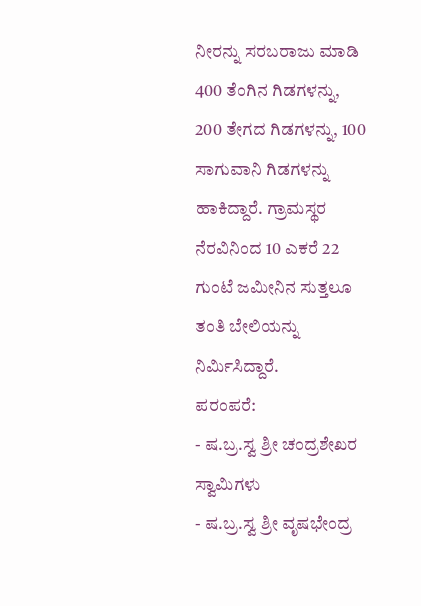ನೀರನ್ನು ಸರಬರಾಜು ಮಾಡಿ 400 ತೆಂಗಿನ ಗಿಡಗಳನ್ನು, 200 ತೇಗದ ಗಿಡಗಳನ್ನು, 100 ಸಾಗುವಾನಿ ಗಿಡಗಳನ್ನು ಹಾಕಿದ್ದಾರೆ. ಗ್ರಾಮಸ್ಥರ ನೆರವಿನಿಂದ 10 ಎಕರೆ 22 ಗುಂಟೆ ಜಮೀನಿನ ಸುತ್ತಲೂ ತಂತಿ ಬೇಲಿಯನ್ನು ನಿರ್ಮಿಸಿದ್ದಾರೆ.
ಪರಂಪರೆ:
- ಷ.ಬ್ರ.ಸ್ವ ಶ್ರೀ ಚಂದ್ರಶೇಖರ ಸ್ವಾಮಿಗಳು
- ಷ.ಬ್ರ.ಸ್ವ ಶ್ರೀ ವೃಷಭೇಂದ್ರ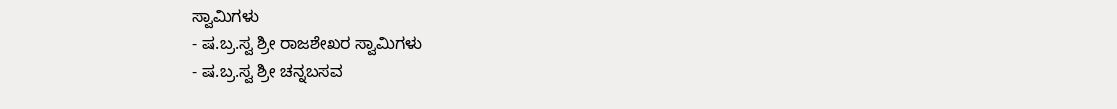ಸ್ವಾಮಿಗಳು
- ಷ.ಬ್ರ.ಸ್ವ ಶ್ರೀ ರಾಜಶೇಖರ ಸ್ವಾಮಿಗಳು
- ಷ.ಬ್ರ.ಸ್ವ ಶ್ರೀ ಚನ್ನಬಸವ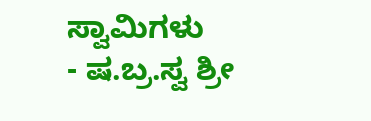ಸ್ವಾಮಿಗಳು
- ಷ.ಬ್ರ.ಸ್ವ ಶ್ರೀ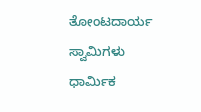ತೋಂಟದಾರ್ಯ ಸ್ವಾಮಿಗಳು
ಧಾರ್ಮಿಕ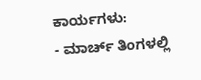ಕಾರ್ಯಗಳು:
- ಮಾರ್ಚ್ ತಿಂಗಳಲ್ಲಿ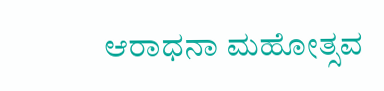ಆರಾಧನಾ ಮಹೋತ್ಸವ